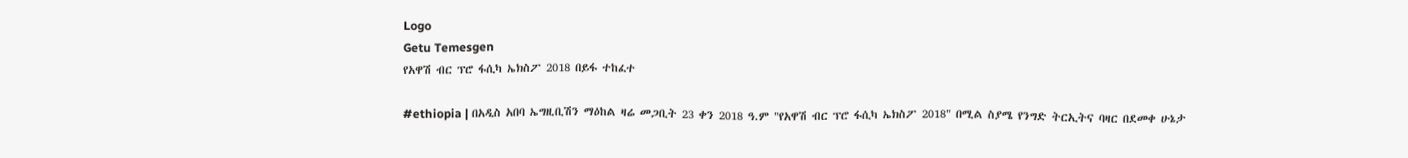Logo
Getu Temesgen
የአዋሽ ብር ፕሮ ፋሲካ ኤክስፖ 2018 በይፋ ተከፈተ

#ethiopia | በአዲስ አበባ ኤግዚቢሽን ማዕከል ዛሬ መጋቢት 23 ቀን 2018 ዓ.ም "የአዋሽ ብር ፕሮ ፋሲካ ኤክስፖ 2018" በሚል ስያሜ የንግድ ትርኢትና ባዛር በደመቀ ሁኔታ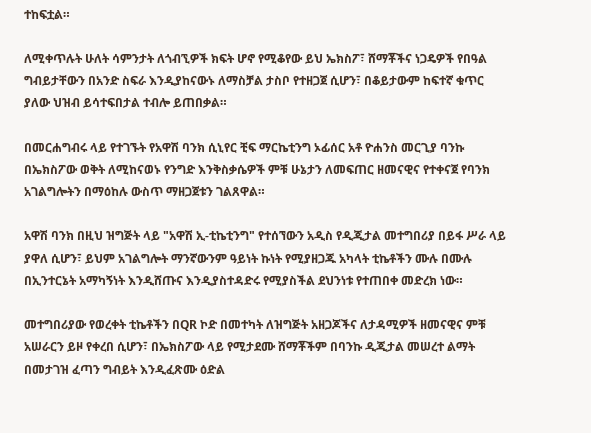ተከፍቷል።

ለሚቀጥሉት ሁለት ሳምንታት ለጎብኚዎች ክፍት ሆኖ የሚቆየው ይህ ኤክስፖ፣ ሸማቾችና ነጋዴዎች የበዓል ግብይታቸውን በአንድ ስፍራ እንዲያከናውኑ ለማስቻል ታስቦ የተዘጋጀ ሲሆን፣ በቆይታውም ከፍተኛ ቁጥር ያለው ህዝብ ይሳተፍበታል ተብሎ ይጠበቃል።

በመርሐግብሩ ላይ የተገኙት የአዋሽ ባንክ ሲኒየር ቺፍ ማርኬቲንግ ኦፊሰር አቶ ዮሐንስ መርጊያ ባንኩ በኤክስፖው ወቅት ለሚከናወኑ የንግድ እንቅስቃሴዎች ምቹ ሁኔታን ለመፍጠር ዘመናዊና የተቀናጀ የባንክ አገልግሎትን በማዕከሉ ውስጥ ማዘጋጀቱን ገልጸዋል።

አዋሽ ባንክ በዚህ ዝግጅት ላይ "አዋሽ ኢ-ቲኬቲንግ" የተሰኘውን አዲስ የዲጂታል መተግበሪያ በይፋ ሥራ ላይ ያዋለ ሲሆን፣ ይህም አገልግሎት ማንኛውንም ዓይነት ኩነት የሚያዘጋጁ አካላት ቲኬቶችን ሙሉ በሙሉ በኢንተርኔት አማካኝነት እንዲሸጡና እንዲያስተዳድሩ የሚያስችል ደህንነቱ የተጠበቀ መድረክ ነው።

መተግበሪያው የወረቀት ቲኬቶችን በQR ኮድ በመተካት ለዝግጅት አዘጋጆችና ለታዳሚዎች ዘመናዊና ምቹ አሠራርን ይዞ የቀረበ ሲሆን፣ በኤክስፖው ላይ የሚታደሙ ሸማቾችም በባንኩ ዲጂታል መሠረተ ልማት በመታገዝ ፈጣን ግብይት እንዲፈጽሙ ዕድል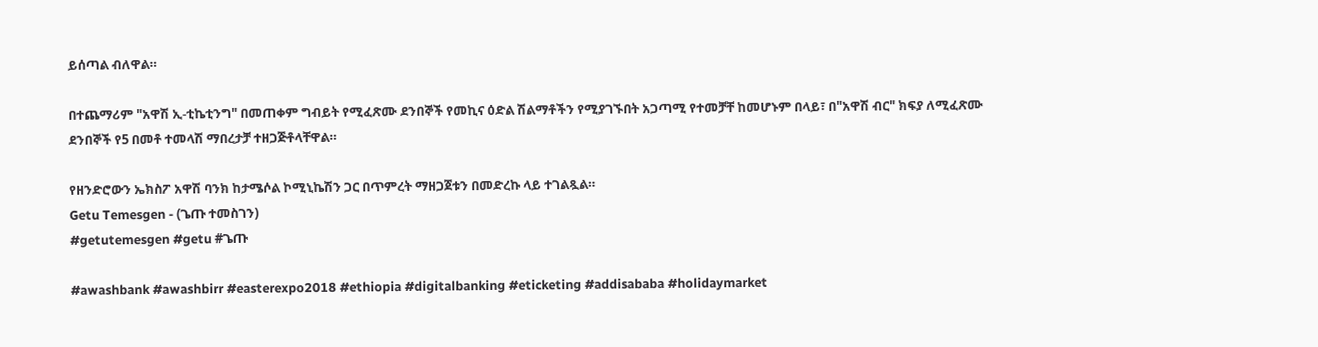ይሰጣል ብለዋል።

በተጨማሪም "አዋሽ ኢ-ቲኬቲንግ" በመጠቀም ግብይት የሚፈጽሙ ደንበኞች የመኪና ዕድል ሽልማቶችን የሚያገኙበት አጋጣሚ የተመቻቸ ከመሆኑም በላይ፣ በ"አዋሽ ብር" ክፍያ ለሚፈጽሙ ደንበኞች የ5 በመቶ ተመላሽ ማበረታቻ ተዘጋጅቶላቸዋል።

የዘንድሮውን ኤክስፖ አዋሽ ባንክ ከታሜሶል ኮሚኒኬሽን ጋር በጥምረት ማዘጋጀቱን በመድረኩ ላይ ተገልጿል።
Getu Temesgen - (ጌጡ ተመስገን)
#getutemesgen #getu #ጌጡ

#awashbank #awashbirr #easterexpo2018 #ethiopia #digitalbanking #eticketing #addisababa #holidaymarket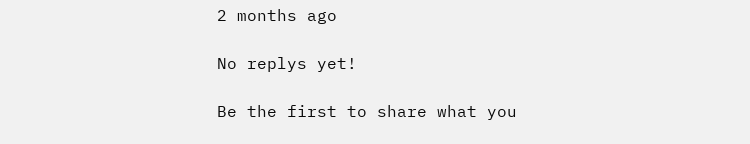2 months ago

No replys yet!

Be the first to share what you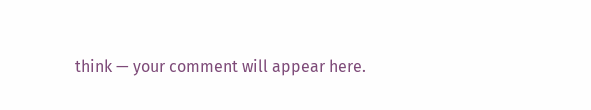think — your comment will appear here.